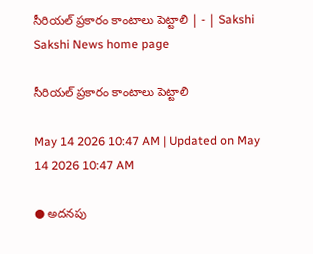సీరియల్‌ ప్రకారం కాంటాలు పెట్టాలి | - | Sakshi
Sakshi News home page

సీరియల్‌ ప్రకారం కాంటాలు పెట్టాలి

May 14 2026 10:47 AM | Updated on May 14 2026 10:47 AM

● అదనపు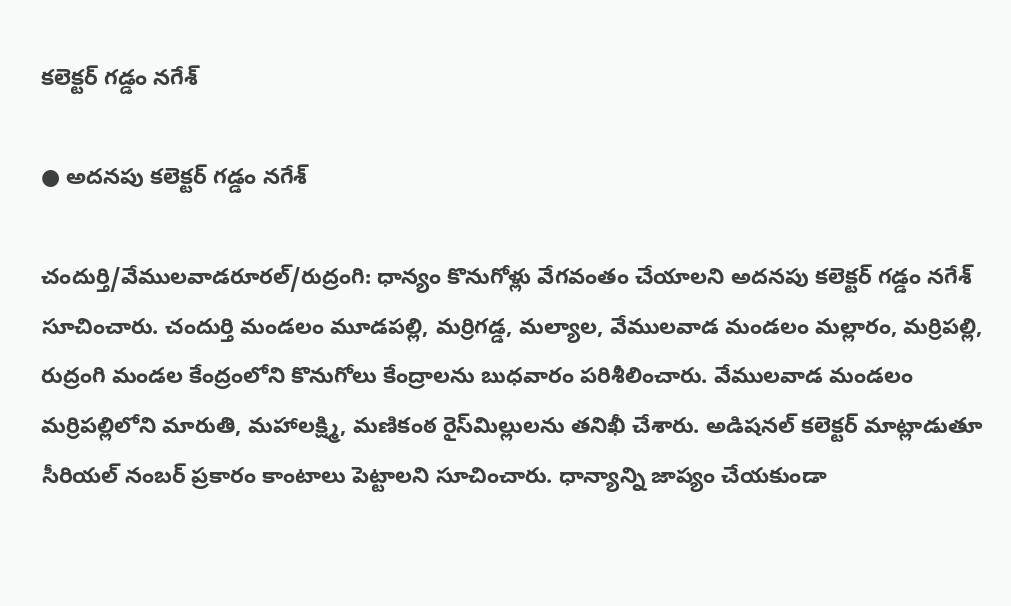కలెక్టర్‌ గడ్డం నగేశ్‌

● అదనపు కలెక్టర్‌ గడ్డం నగేశ్‌

చందుర్తి/వేములవాడరూరల్‌/రుద్రంగి: ధాన్యం కొనుగోళ్లు వేగవంతం చేయాలని అదనపు కలెక్టర్‌ గడ్డం నగేశ్‌ సూచించారు. చందుర్తి మండలం మూడపల్లి, మర్రిగడ్డ, మల్యాల, వేములవాడ మండలం మల్లారం, మర్రిపల్లి, రుద్రంగి మండల కేంద్రంలోని కొనుగోలు కేంద్రాలను బుధవారం పరిశీలించారు. వేములవాడ మండలం మర్రిపల్లిలోని మారుతి, మహాలక్ష్మి, మణికంఠ రైస్‌మిల్లులను తనిఖీ చేశారు. అడిషనల్‌ కలెక్టర్‌ మాట్లాడుతూ సీరియల్‌ నంబర్‌ ప్రకారం కాంటాలు పెట్టాలని సూచించారు. ధాన్యాన్ని జాప్యం చేయకుండా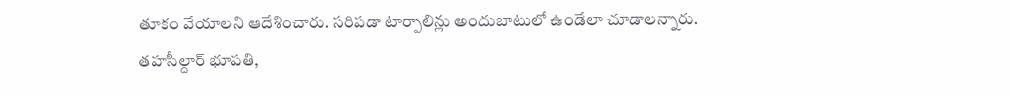తూకం వేయాలని ఆదేశించారు. సరిపడా టార్పాలిన్లు అందుబాటులో ఉండేలా చూడాలన్నారు. తహసీల్దార్‌ భూపతి,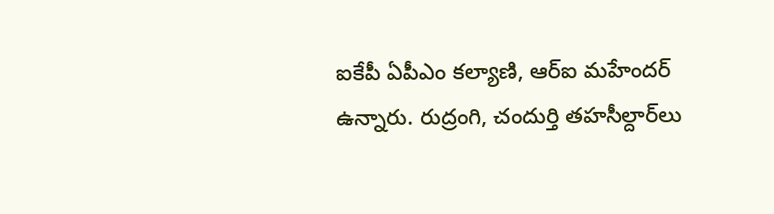ఐకేపీ ఏపీఎం కల్యాణి, ఆర్‌ఐ మహేందర్‌ ఉన్నారు. రుద్రంగి, చందుర్తి తహసీల్దార్‌లు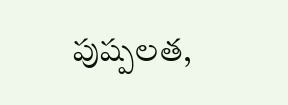పుష్పలత,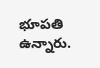భూపతి ఉన్నారు.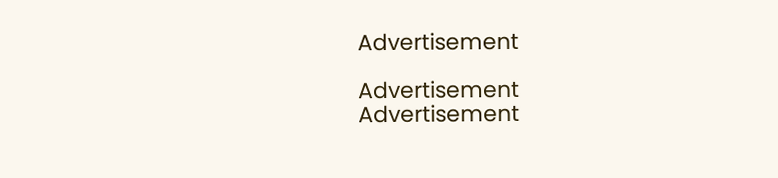Advertisement

Advertisement
Advertisement